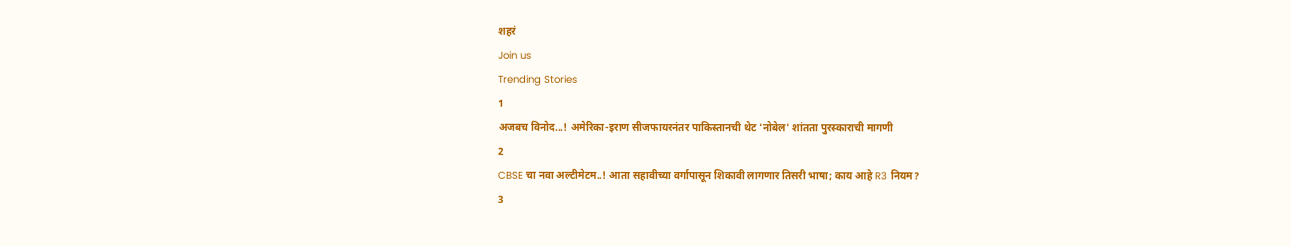शहरं
Join us
Trending Stories
1
अजबच विनोद...! अमेरिका-इराण सीजफायरनंतर पाकिस्तानची थेट 'नोबेल' शांतता पुरस्काराची मागणी
2
CBSE चा नवा अल्टीमेटम..! आता सहावीच्या वर्गापासून शिकावी लागणार तिसरी भाषा; काय आहे R3 नियम?
3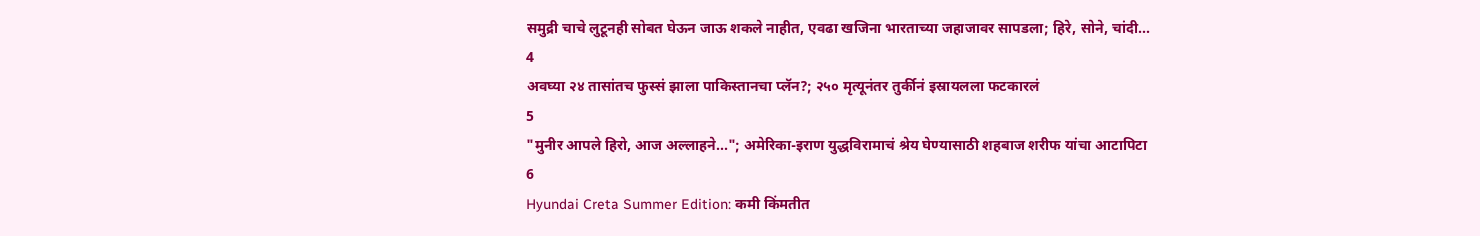समुद्री चाचे लुटूनही सोबत घेऊन जाऊ शकले नाहीत, एवढा खजिना भारताच्या जहाजावर सापडला; हिरे, सोने, चांदी...
4
अवघ्या २४ तासांतच फुस्सं झाला पाकिस्तानचा प्लॅन?; २५० मृत्यूनंतर तुर्कीनं इस्रायलला फटकारलं
5
"मुनीर आपले हिरो, आज अल्लाहने..."; अमेरिका-इराण युद्धविरामाचं श्रेय घेण्यासाठी शहबाज शरीफ यांचा आटापिटा
6
Hyundai Creta Summer Edition: कमी किंमतीत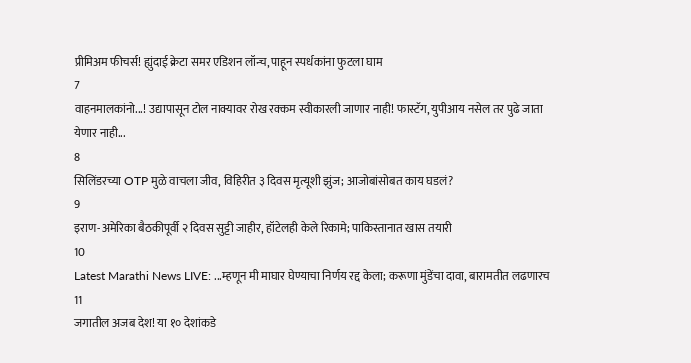प्रीमिअम फीचर्स! ह्युंदाई क्रेटा समर एडिशन लॉन्च, पाहून स्पर्धकांना फुटला घाम
7
वाहनमालकांनो...! उद्यापासून टोल नाक्यावर रोख रक्कम स्वीकारली जाणार नाही! फास्टॅग, युपीआय नसेल तर पुढे जाता येणार नाही...
8
सिलिंडरच्या OTP मुळे वाचला जीव, विहिरीत ३ दिवस मृत्यूशी झुंज; आजोबांसोबत काय घडलं?
9
इराण-अमेरिका बैठकीपूर्वी २ दिवस सुट्टी जाहीर, हॉटेलही केले रिकामे; पाकिस्तानात खास तयारी
10
Latest Marathi News LIVE: ...म्हणून मी माघार घेण्याचा निर्णय रद्द केला; करूणा मुंडेंचा दावा, बारामतीत लढणारच
11
जगातील अजब देश! या १० देशांकडे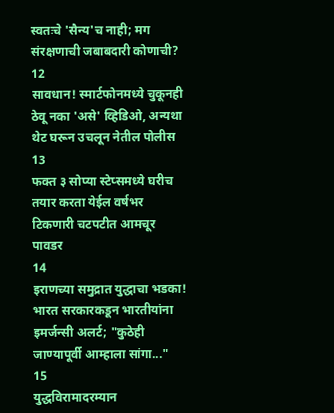स्वतःचे 'सैन्य'च नाही; मग संरक्षणाची जबाबदारी कोणाची?
12
सावधान! स्मार्टफोनमध्ये चुकूनही ठेवू नका 'असे' व्हिडिओ, अन्यथा थेट घरून उचलून नेतील पोलीस
13
फक्त ३ सोप्या स्टेप्समध्ये घरीच तयार करता येईल वर्षभर टिकणारी चटपटीत आमचूर पावडर
14
इराणच्या समुद्रात युद्धाचा भडका! भारत सरकारकडून भारतीयांना इमर्जन्सी अलर्ट; "कुठेही जाण्यापूर्वी आम्हाला सांगा..."
15
युद्धविरामादरम्यान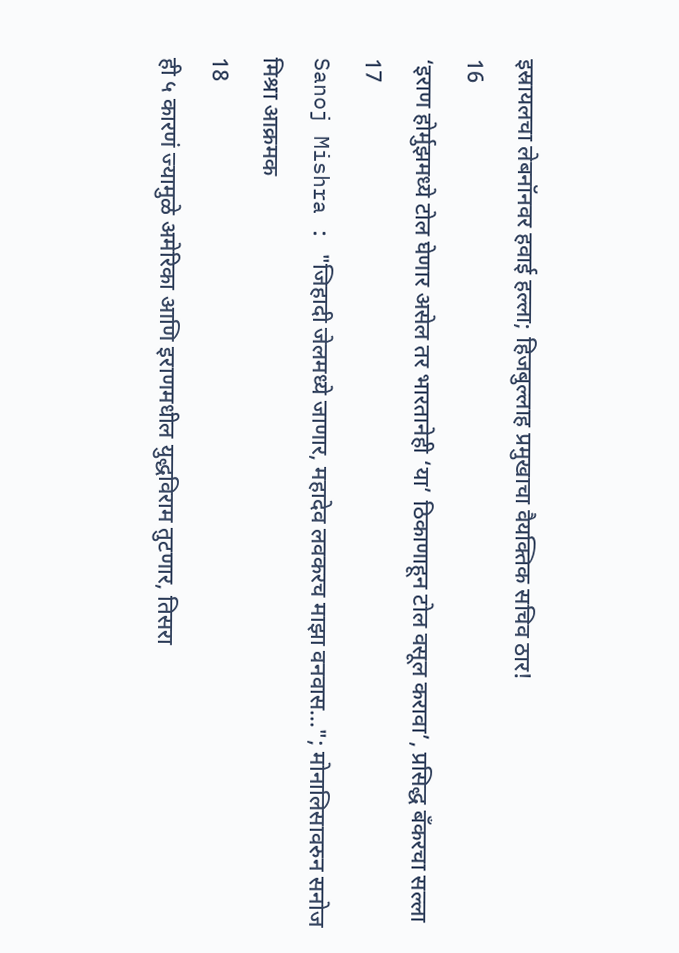इस्रायलचा लेबनॉनवर हवाई हल्ला; हिजबुल्लाह प्रमुखाचा वैयक्तिक सचिव ठार!
16
‘इराण होर्मुझमध्ये टोल घेणार असेल तर भारतानेही ‘या’ ठिकाणाहून टोल वसूल करावा’, प्रसिद्ध बँकरचा सल्ला
17
Sanoj Mishra : "जिहादी जेलमध्ये जाणार, महादेव लवकरच माझा वनवास..."; मोनालिसावरुन सनोज मिश्रा आक्रमक
18
ही ५ कारणं ज्यामुळे अमेरिका आणि इराणमधील युद्धविराम तुटणार, तिसरा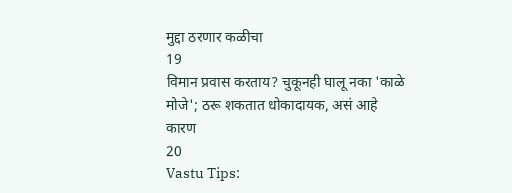मुद्दा ठरणार कळीचा
19
विमान प्रवास करताय? चुकूनही घालू नका 'काळे मोजे'; ठरू शकतात धोकादायक, असं आहे कारण
20
Vastu Tips: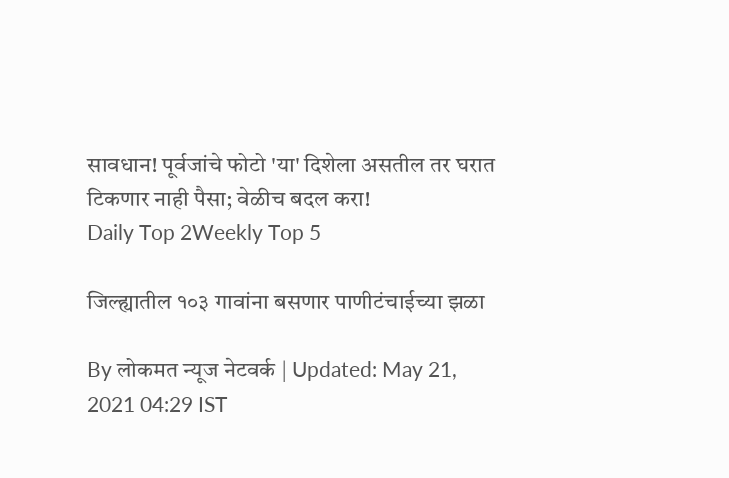सावधान! पूर्वजांचे फोटो 'या' दिशेला असतील तर घरात टिकणार नाही पैसा; वेळीच बदल करा!
Daily Top 2Weekly Top 5

जिल्ह्यातील १०३ गावांना बसणार पाणीटंचाईच्या झळा

By लोकमत न्यूज नेटवर्क | Updated: May 21, 2021 04:29 IST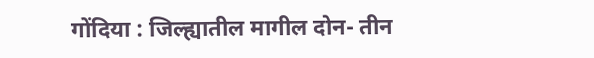गोंदिया : जिल्ह्यातील मागील दोन- तीन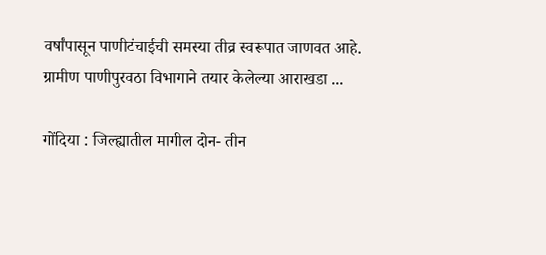वर्षांपासून पाणीटंचाईची समस्या तीव्र स्वरूपात जाणवत आहे. ग्रामीण पाणीपुरवठा विभागाने तयार केलेल्या आराखडा ...

गोंदिया : जिल्ह्यातील मागील दोन- तीन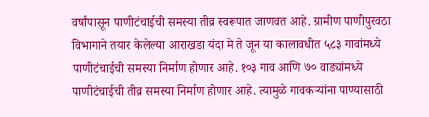वर्षांपासून पाणीटंचाईची समस्या तीव्र स्वरूपात जाणवत आहे. ग्रामीण पाणीपुरवठा विभागाने तयार केलेल्या आराखडा यंदा मे ते जून या कालावधीत ५८३ गावांमध्ये पाणीटंचाईची समस्या निर्माण होणार आहे. १०३ गाव आणि ७० वाड्यांमध्ये पाणीटंचाईची तीव्र समस्या निर्माण होणार आहे. त्यामुळे गावकऱ्यांना पाण्यासाठी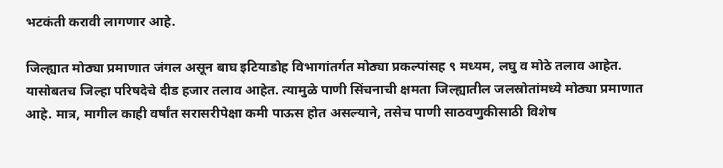भटकंती करावी लागणार आहे.

जिल्ह्यात मोठ्या प्रमाणात जंगल असून बाघ इटियाडोह विभागांतर्गत मोठ्या प्रकल्पांसह ९ मध्यम, लघु व मोठे तलाव आहेत. यासोबतच जिल्हा परिषदेचे दीड हजार तलाव आहेत. त्यामुळे पाणी सिंचनाची क्षमता जिल्ह्यातील जलस्रोतांमध्ये मोठ्या प्रमाणात आहे. मात्र, मागील काही वर्षांत सरासरीपेक्षा कमी पाऊस होत असल्याने, तसेच पाणी साठवणुकीसाठी विशेष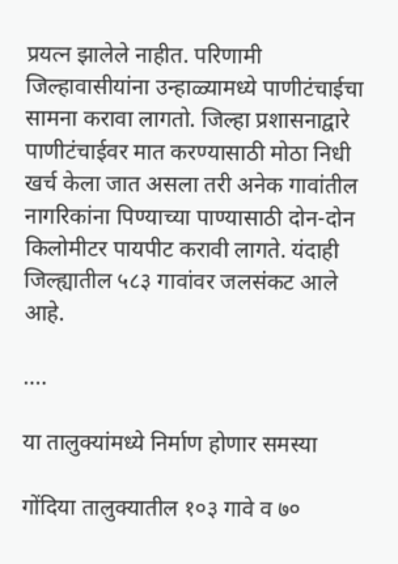प्रयत्न झालेले नाहीत. परिणामी जिल्हावासीयांना उन्हाळ्यामध्ये पाणीटंचाईचा सामना करावा लागतो. जिल्हा प्रशासनाद्वारे पाणीटंचाईवर मात करण्यासाठी मोठा निधी खर्च केला जात असला तरी अनेक गावांतील नागरिकांना पिण्याच्या पाण्यासाठी दोन-दोन किलोमीटर पायपीट करावी लागते. यंदाही जिल्ह्यातील ५८३ गावांवर जलसंकट आले आहे.

....

या तालुक्यांमध्ये निर्माण होणार समस्या

गोंदिया तालुक्यातील १०३ गावे व ७०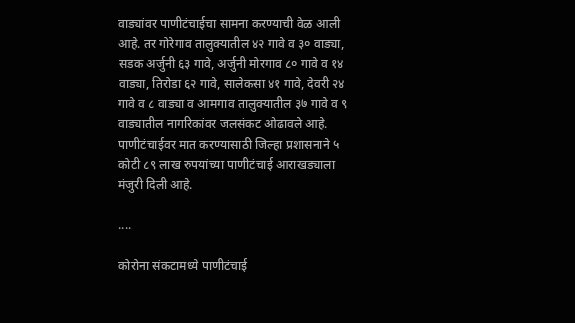वाड्यांवर पाणीटंचाईचा सामना करण्याची वेळ आली आहे. तर गोरेगाव तालुक्यातील ४२ गावे व ३० वाड्या, सडक अर्जुनी ६३ गावे, अर्जुनी मोरगाव ८० गावे व १४ वाड्या, तिरोडा ६२ गावे, सालेकसा ४१ गावे, देवरी २४ गावे व ८ वाड्या व आमगाव तालुक्यातील ३७ गावे व ९ वाड्यातील नागरिकांवर जलसंकट ओढावले आहे. पाणीटंचाईवर मात करण्यासाठी जिल्हा प्रशासनाने ५ कोटी ८९ लाख रुपयांच्या पाणीटंचाई आराखड्याला मंजुरी दिली आहे.

....

कोरोना संकटामध्ये पाणीटंचाई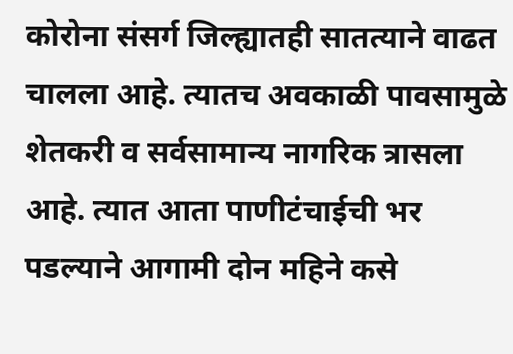कोरोना संसर्ग जिल्ह्यातही सातत्याने वाढत चालला आहे. त्यातच अवकाळी पावसामुळे शेतकरी व सर्वसामान्य नागरिक त्रासला आहे. त्यात आता पाणीटंचाईची भर पडल्याने आगामी दोन महिने कसे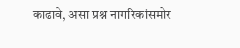काढावे, असा प्रश्न नागरिकांसमोर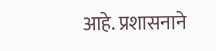आहे. प्रशासनाने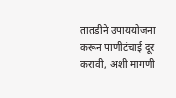तातडीने उपाययोजना करून पाणीटंचाई दूर करावी, अशी मागणी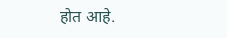होत आहे.